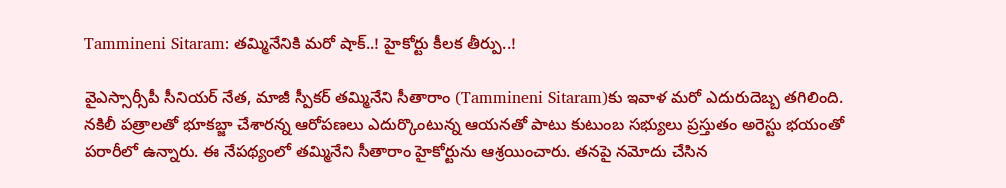Tammineni Sitaram: తమ్మినేనికి మరో షాక్..! హైకోర్టు కీలక తీర్పు..!

వైఎస్సార్సీపీ సీనియర్ నేత, మాజీ స్పీకర్ తమ్మినేని సీతారాం (Tammineni Sitaram)కు ఇవాళ మరో ఎదురుదెబ్బ తగిలింది. నకిలీ పత్రాలతో భూకబ్జా చేశారన్న ఆరోపణలు ఎదుర్కొంటున్న ఆయనతో పాటు కుటుంబ సభ్యులు ప్రస్తుతం అరెస్టు భయంతో పరారీలో ఉన్నారు. ఈ నేపథ్యంలో తమ్మినేని సీతారాం హైకోర్టును ఆశ్రయించారు. తనపై నమోదు చేసిన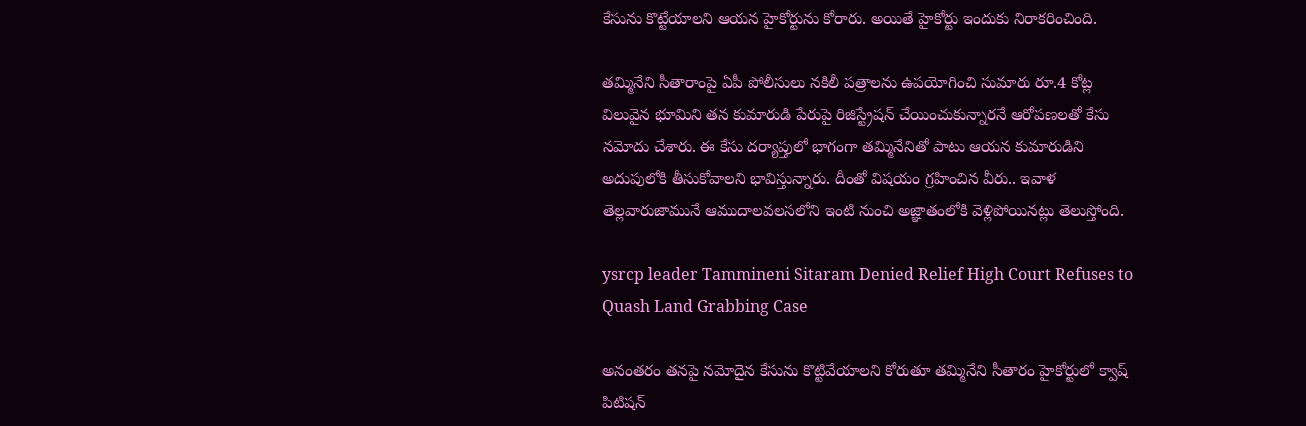కేసును కొట్టేయాలని ఆయన హైకోర్టును కోరారు. అయితే హైకోర్టు ఇందుకు నిరాకరించింది.

తమ్మినేని సీతారాంపై ఏపీ పోలీసులు నకిలీ పత్రాలను ఉపయోగించి సుమారు రూ.4 కోట్ల విలువైన భూమిని తన కుమారుడి పేరుపై రిజిస్ట్రేషన్ చేయించుకున్నారనే ఆరోపణలతో కేసు నమోదు చేశారు. ఈ కేసు దర్యాప్తులో భాగంగా తమ్మినేనితో పాటు ఆయన కుమారుడిని అదుపులోకి తీసుకోవాలని భావిస్తున్నారు. దీంతో విషయం గ్రహించిన వీరు.. ఇవాళ తెల్లవారుజామునే ఆముదాలవలసలోని ఇంటి నుంచి అజ్ఞాతంలోకి వెళ్లిపోయినట్లు తెలుస్తోంది.

ysrcp leader Tammineni Sitaram Denied Relief High Court Refuses to Quash Land Grabbing Case

అనంతరం తనపై నమోదైన కేసును కొట్టివేయాలని కోరుతూ తమ్మినేని సీతారం హైకోర్టులో క్వాష్ పిటిషన్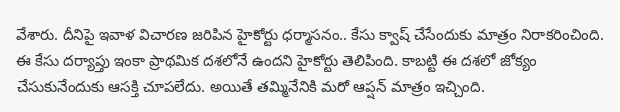వేశారు. దీనిపై ఇవాళ విచారణ జరిపిన హైకోర్టు ధర్మాసనం.. కేసు క్వాష్ చేసేందుకు మాత్రం నిరాకరించింది. ఈ కేసు దర్యాప్తు ఇంకా ప్రాథమిక దశలోనే ఉందని హైకోర్టు తెలిపింది. కాబట్టి ఈ దశలో జోక్యం చేసుకునేందుకు ఆసక్తి చూపలేదు. అయితే తమ్మినేనికి మరో ఆప్షన్ మాత్రం ఇచ్చింది.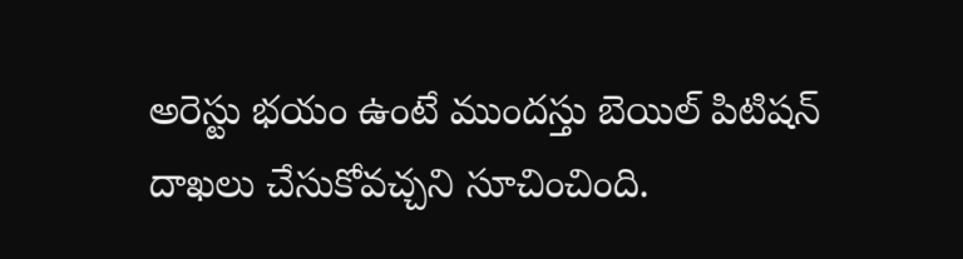అరెస్టు భయం ఉంటే ముందస్తు బెయిల్ పిటిషన్ దాఖలు చేసుకోవచ్చని సూచించింది.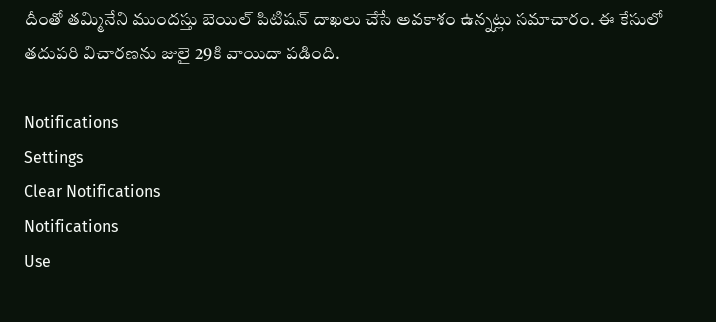దీంతో తమ్మినేని ముందస్తు బెయిల్ పిటిషన్ దాఖలు చేసే అవకాశం ఉన్నట్లు సమాచారం. ఈ కేసులో తదుపరి విచారణను జులై 29కి వాయిదా పడింది.

Notifications
Settings
Clear Notifications
Notifications
Use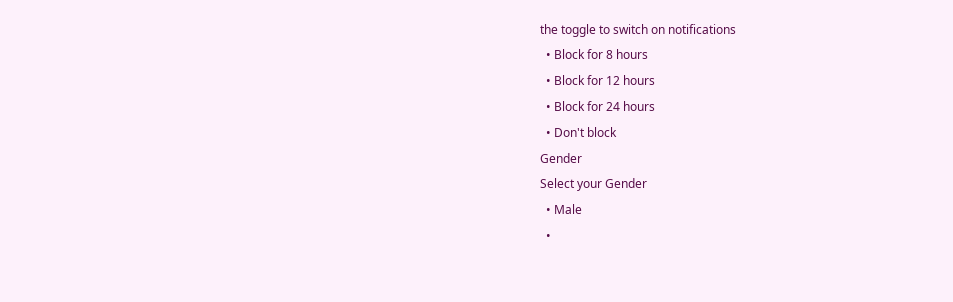the toggle to switch on notifications
  • Block for 8 hours
  • Block for 12 hours
  • Block for 24 hours
  • Don't block
Gender
Select your Gender
  • Male
  •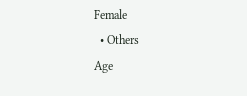Female
  • Others
Age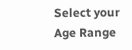Select your Age Range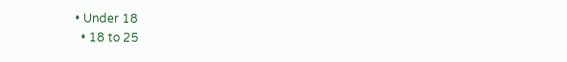• Under 18
  • 18 to 25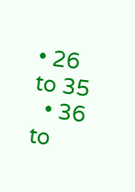• 26 to 35
  • 36 to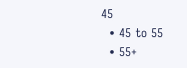45
  • 45 to 55
  • 55+